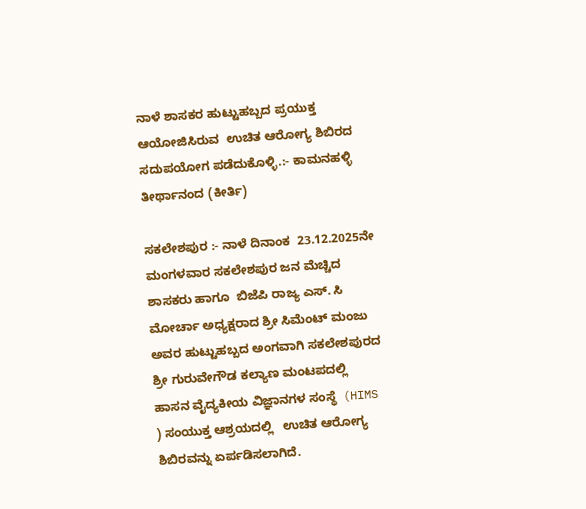ನಾಳೆ ಶಾಸಕರ ಹುಟ್ಟುಹಬ್ಬದ ಪ್ರಯುಕ್ತ ಆಯೋಜಿಸಿರುವ  ಉಚಿತ ಆರೋಗ್ಯ ಶಿಬಿರದ ಸದುಪಯೋಗ ಪಡೆದುಕೊಳ್ಳಿ.:- ಕಾಮನಹಳ್ಳಿ ತೀರ್ಥಾನಂದ (ಕೀರ್ತಿ)

ಸಕಲೇಶಪುರ :- ನಾಳೆ ದಿನಾಂಕ  23.12.2025ನೇ  ಮಂಗಳವಾರ ಸಕಲೇಶಪುರ ಜನ ಮೆಚ್ಚಿದ   ಶಾಸಕರು ಹಾಗೂ  ಬಿಜೆಪಿ ರಾಜ್ಯ ಎಸ್. ಸಿ ಮೋರ್ಚಾ ಅಧ್ಯಕ್ಷರಾದ ಶ್ರೀ ಸಿಮೆಂಟ್ ಮಂಜು ಅವರ ಹುಟ್ಟುಹಬ್ಬದ ಅಂಗವಾಗಿ ಸಕಲೇಶಪುರದ ಶ್ರೀ ಗುರುವೇಗೌಡ ಕಲ್ಯಾಣ ಮಂಟಪದಲ್ಲಿ  ಹಾಸನ ವೈದ್ಯಕೀಯ ವಿಜ್ಞಾನಗಳ ಸಂಸ್ಥೆ  (HIMS ) ಸಂಯುಕ್ತ ಆಶ್ರಯದಲ್ಲಿ   ಉಚಿತ ಆರೋಗ್ಯ ಶಿಬಿರವನ್ನು ಏರ್ಪಡಿಸಲಾಗಿದೆ.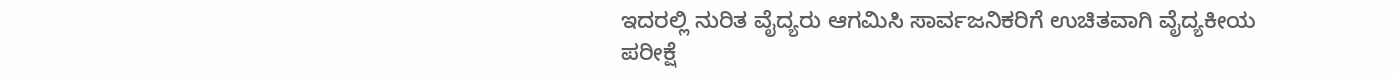ಇದರಲ್ಲಿ ನುರಿತ ವೈದ್ಯರು ಆಗಮಿಸಿ ಸಾರ್ವಜನಿಕರಿಗೆ ಉಚಿತವಾಗಿ ವೈದ್ಯಕೀಯ ಪರೀಕ್ಷೆ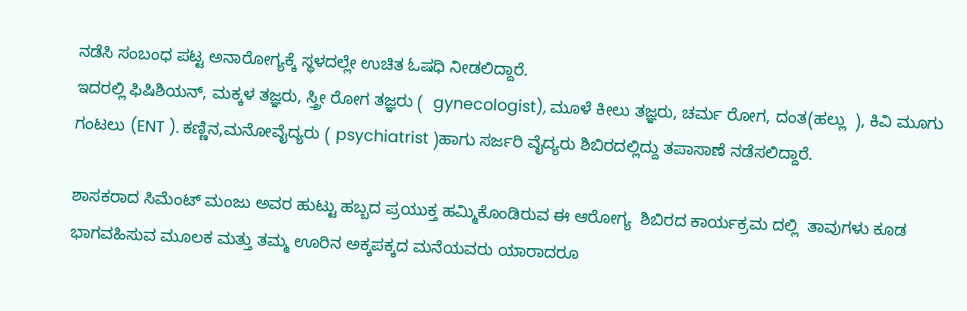ನಡೆಸಿ ಸಂಬಂಧ ಪಟ್ಟ ಅನಾರೋಗ್ಯಕ್ಕೆ ಸ್ಥಳದಲ್ಲೇ ಉಚಿತ ಓಷಧಿ ನೀಡಲಿದ್ದಾರೆ.
ಇದರಲ್ಲಿ ಫಿಷಿಶಿಯನ್, ಮಕ್ಕಳ ತಜ್ಞರು, ಸ್ತ್ರೀ ರೋಗ ತಜ್ಞರು (  gynecologist), ಮೂಳೆ ಕೀಲು ತಜ್ಞರು, ಚರ್ಮ ರೋಗ, ದಂತ(ಹಲ್ಲು  ), ಕಿವಿ ಮೂಗು ಗಂಟಲು (ENT ). ಕಣ್ಣಿನ,ಮನೋವೈದ್ಯರು ( psychiatrist )ಹಾಗು ಸರ್ಜರಿ ವೈದ್ಯರು ಶಿಬಿರದಲ್ಲಿದ್ದು ತಪಾಸಾಣೆ ನಡೆಸಲಿದ್ದಾರೆ.

ಶಾಸಕರಾದ ಸಿಮೆಂಟ್ ಮಂಜು ಅವರ ಹುಟ್ಟು ಹಬ್ಬದ ಪ್ರಯುಕ್ತ ಹಮ್ಮಿಕೊಂಡಿರುವ ಈ ಆರೋಗ್ಯ  ಶಿಬಿರದ ಕಾರ್ಯಕ್ರಮ ದಲ್ಲಿ  ತಾವುಗಳು ಕೂಡ  ಭಾಗವಹಿಸುವ ಮೂಲಕ ಮತ್ತು ತಮ್ಮ ಊರಿನ ಅಕ್ಕಪಕ್ಕದ ಮನೆಯವರು ಯಾರಾದರೂ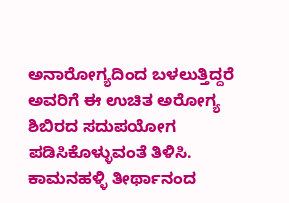ಅನಾರೋಗ್ಯದಿಂದ ಬಳಲುತ್ತಿದ್ದರೆ ಅವರಿಗೆ ಈ ಉಚಿತ ಅರೋಗ್ಯ ಶಿಬಿರದ ಸದುಪಯೋಗ ಪಡಿಸಿಕೊಳ್ಳುವಂತೆ ತಿಳಿಸಿ.
ಕಾಮನಹಳ್ಳಿ ತೀರ್ಥಾನಂದ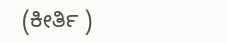(ಕೀರ್ತಿ )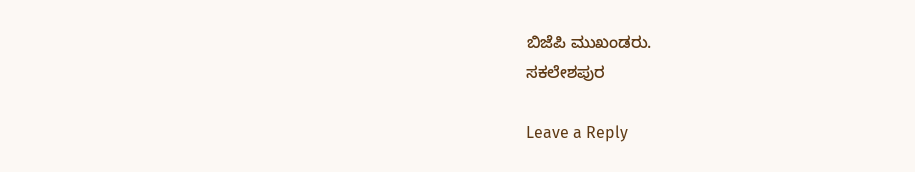ಬಿಜೆಪಿ ಮುಖಂಡರು.
ಸಕಲೇಶಪುರ

Leave a Reply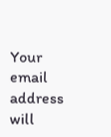Your email address will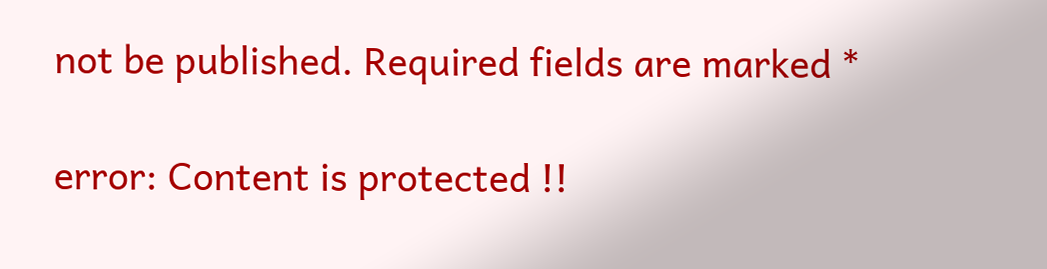not be published. Required fields are marked *

error: Content is protected !!